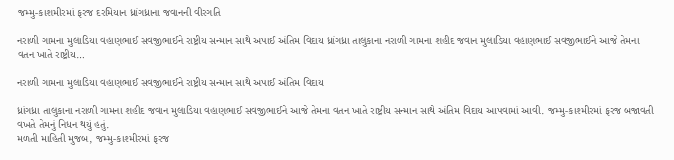જમ્મુ-કાશમીરમાં ફરજ દરમિયાન ધ્રાંગધ્રાના જવાનની વીરગતિ

નરાળી ગામના મુલાડિયા વહાણભાઈ સવજીભાઈને રાષ્ટ્રીય સન્માન સાથે અપાઈ અંતિમ વિદાય ધ્રાંગધ્રા તાલુકાના નરાળી ગામના શહીદ જવાન મુલાડિયા વહાણભાઈ સવજીભાઈને આજે તેમના વતન ખાતે રાષ્ટ્રીય…

નરાળી ગામના મુલાડિયા વહાણભાઈ સવજીભાઈને રાષ્ટ્રીય સન્માન સાથે અપાઈ અંતિમ વિદાય

ધ્રાંગધ્રા તાલુકાના નરાળી ગામના શહીદ જવાન મુલાડિયા વહાણભાઈ સવજીભાઈને આજે તેમના વતન ખાતે રાષ્ટ્રીય સન્માન સાથે અંતિમ વિદાય આપવામાં આવી. જમ્મુ-કાશ્મીરમાં ફરજ બજાવતી વખતે તેમનું નિધન થયું હતું.
મળતી માહિતી મુજબ, જમ્મુ-કાશ્મીરમાં ફરજ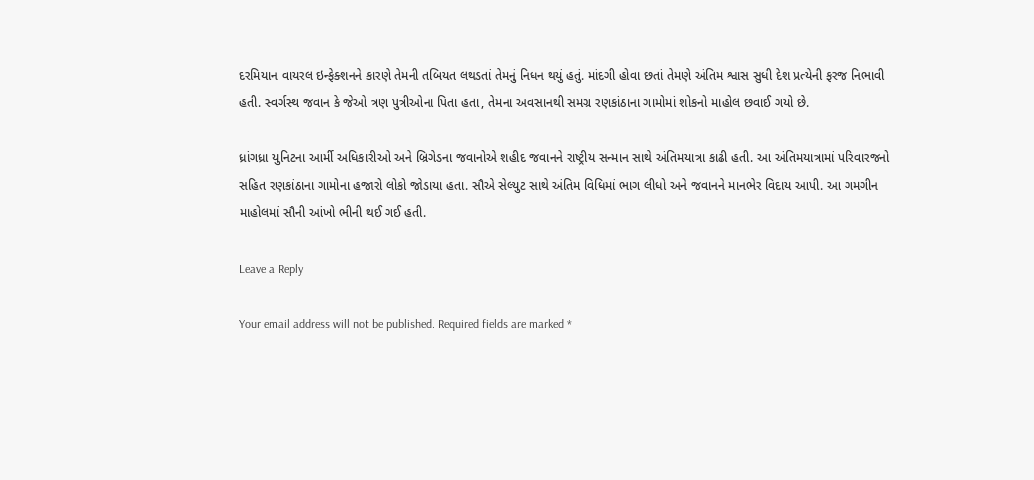દરમિયાન વાયરલ ઇન્ફેક્શનને કારણે તેમની તબિયત લથડતાં તેમનું નિધન થયું હતું. માંદગી હોવા છતાં તેમણે અંતિમ શ્વાસ સુધી દેશ પ્રત્યેની ફરજ નિભાવી હતી. સ્વર્ગસ્થ જવાન કે જેઓ ત્રણ પુત્રીઓના પિતા હતા, તેમના અવસાનથી સમગ્ર રણકાંઠાના ગામોમાં શોકનો માહોલ છવાઈ ગયો છે.

ધ્રાંગધ્રા યુનિટના આર્મી અધિકારીઓ અને બ્રિગેડના જવાનોએ શહીદ જવાનને રાષ્ટ્રીય સન્માન સાથે અંતિમયાત્રા કાઢી હતી. આ અંતિમયાત્રામાં પરિવારજનો સહિત રણકાંઠાના ગામોના હજારો લોકો જોડાયા હતા. સૌએ સેલ્યુટ સાથે અંતિમ વિધિમાં ભાગ લીધો અને જવાનને માનભેર વિદાય આપી. આ ગમગીન માહોલમાં સૌની આંખો ભીની થઈ ગઈ હતી.

Leave a Reply

Your email address will not be published. Required fields are marked *